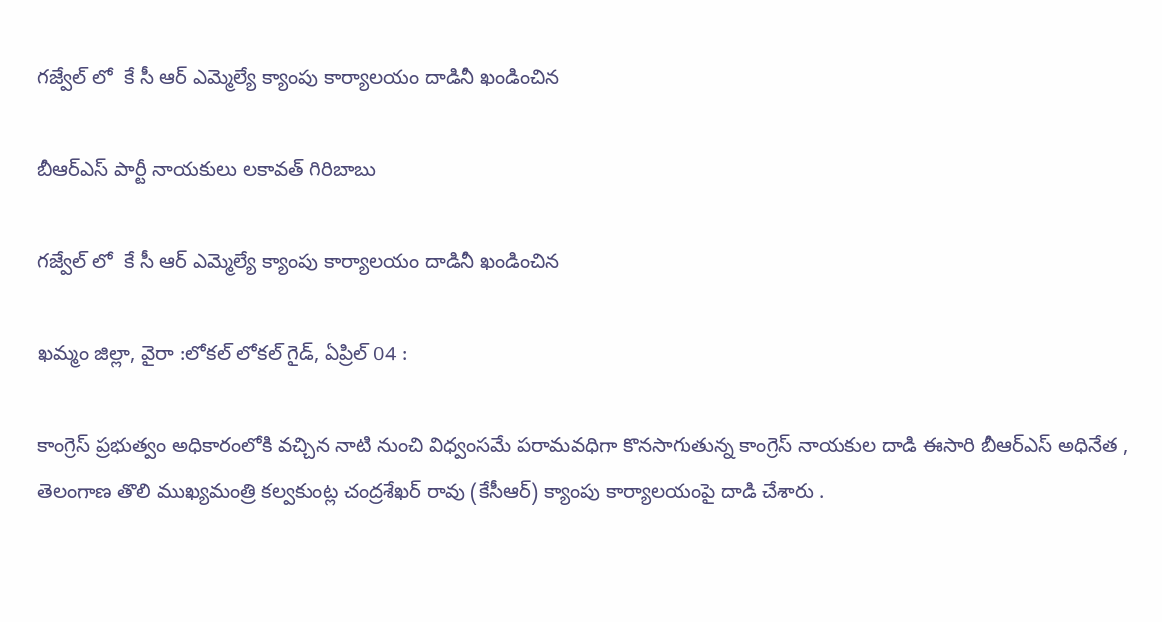గజ్వేల్‌ లో  కే సీ ఆర్ ఎమ్మెల్యే క్యాంపు కార్యాలయం దాడినీ ఖండించిన

బీఆర్ఎస్ పార్టీ నాయకులు లకావత్ గిరిబాబు

గజ్వేల్‌ లో  కే సీ ఆర్ ఎమ్మెల్యే క్యాంపు కార్యాలయం దాడినీ ఖండించిన

ఖమ్మం జిల్లా, వైరా :లోకల్ లోకల్ గైడ్, ఏప్రిల్ 04 :

కాంగ్రెస్ ప్రభుత్వం అధికారంలోకి వచ్చిన నాటి నుంచి విధ్వంసమే పరామవధిగా కొనసాగుతున్న కాంగ్రెస్‌ నాయకుల దాడి ఈసారి బీఆర్‌ఎస్‌ అధినేత , తెలంగాణ తొలి ముఖ్యమంత్రి కల్వకుంట్ల చంద్రశేఖర్ రావు (కేసీఆర్‌) క్యాంపు కార్యాలయంపై దాడి చేశారు .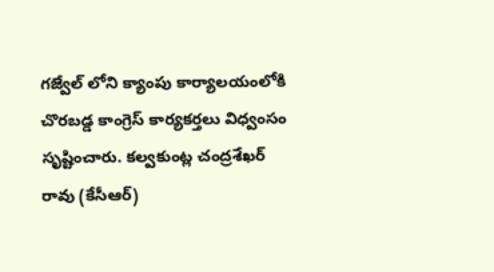గజ్వేల్‌ లోని క్యాంపు కార్యాలయంలోకి  చొరబడ్డ కాంగ్రెస్‌ కార్యకర్తలు విధ్వంసం సృష్టించారు. కల్వకుంట్ల చంద్రశేఖర్ రావు (కేసీఆర్)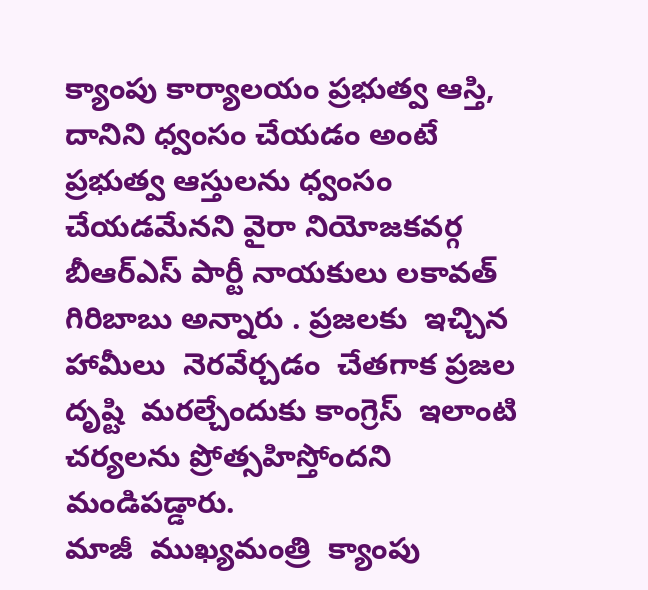క్యాంపు కార్యాలయం ప్రభుత్వ ఆస్తి, దానిని ధ్వంసం చేయడం అంటే ప్రభుత్వ ఆస్తులను ధ్వంసం చేయడమేనని వైరా నియోజకవర్గ బీఆర్ఎస్ పార్టీ నాయకులు లకావత్ గిరిబాబు అన్నారు . ప్రజలకు  ఇచ్చిన హామీలు  నెరవేర్చడం  చేతగాక ప్రజల  దృష్టి  మరల్చేందుకు కాంగ్రెస్  ఇలాంటి  చర్యలను ప్రోత్సహిస్తోందని  మండిపడ్డారు.
మాజీ  ముఖ్యమంత్రి  క్యాంపు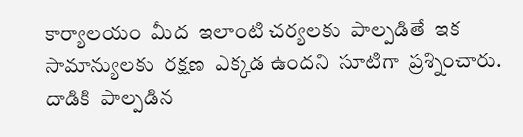కార్యాలయం  మీద  ఇలాంటి చర్యలకు  పాల్పడితే  ఇక సామాన్యులకు  రక్షణ  ఎక్కడ ఉందని  సూటిగా  ప్రశ్నించారు. దాడికి  పాల్పడిన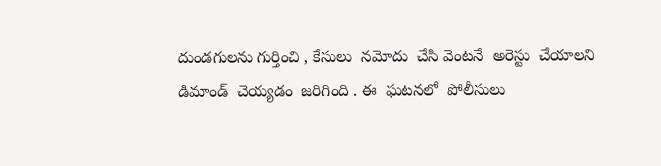దుండగులను గుర్తించి , కేసులు  నమోదు  చేసి వెంటనే  అరెస్టు  చేయాలని డిమాండ్‌  చెయ్యడం  జరిగింది . ఈ  ఘటనలో  పోలీసులు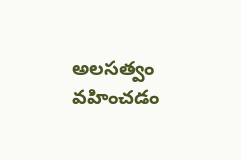అలసత్వం  వహించడం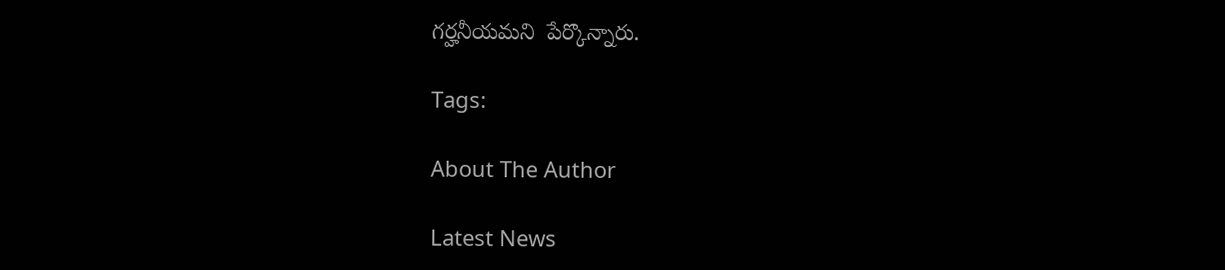గర్హనీయమని  పేర్కొన్నారు.

Tags:

About The Author

Latest News